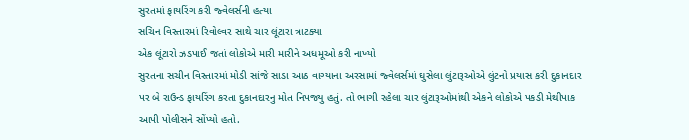સુરતમાં ફાયરિંગ કરી જ્વેલર્સની હત્યા
સચિન વિસ્તારમાં રિવોલ્વર સાથે ચાર લૂંટારા ત્રાટક્યા
એક લૂંટારો ઝડપાઈ જતાં લોકોએ મારી મારીને અધમૂઓ કરી નાખ્યો
સુરતના સચીન વિસ્તારમાં મોડી સાંજે સાડા આઠ વાગ્યાના અરસામાં જ્વેલર્સમાં ઘુસેલા લુંટારૂઓએ લુંટનો પ્રયાસ કરી દુકાનદાર પર બે રાઉન્ડ ફાયરિંગ કરતા દુકાનદારનુ મોત નિપજ્યુ હતું. તો ભાગી રહેલા ચાર લુંટારૂઓમાંથી એકને લોકોએ પકડી મેથીપાક આપી પોલીસને સોંપ્યો હતો.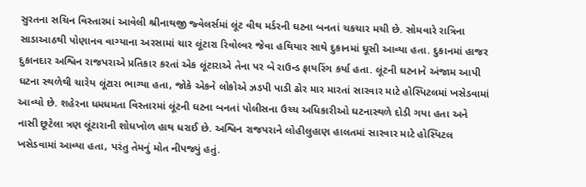સુરતના સચિન વિસ્તારમાં આવેલી શ્રીનાથજી જ્વેલર્સમાં લૂંટ વીથ મર્ડરની ઘટના બનતાં ચકચાર મચી છે. સોમવારે રાત્રિના સાડાઆઠથી પોણાનવ વાગ્યાના અરસામાં ચાર લૂંટારા રિવોલ્વર જેવા હથિયાર સાથે દુકાનમાં ઘૂસી આવ્યા હતા. દુકાનમાં હાજર દુકાનદાર અશ્વિન રાજપરાએ પ્રતિકાર કરતાં એક લૂંટારાએ તેના પર બે રાઉન્ડ ફાયરિંગ કર્યા હતા. લૂંટની ઘટનાને અંજામ આપી ઘટના સ્થળેથી ચારેય લૂંટારા ભાગ્યા હતા, જોકે એકને લોકોએ ઝડપી પાડી ઢોર માર મારતાં સારવાર માટે હોસ્પિટલમાં ખસેડવામાં આવ્યો છે. શહેરના ધમધમતા વિસ્તારમાં લૂંટની ઘટના બનતાં પોલીસના ઉચ્ચ અધિકારીઓ ઘટનાસ્થળે દોડી ગયા હતા અને નાસી છૂટેલા ત્રણ લૂંટારાની શોધખોળ હાથ ધરાઈ છે. અશ્વિન રાજપરાને લોહીલુહાણ હાલતમાં સારવાર માટે હોસ્પિટલ ખસેડવામાં આવ્યા હતા, પરંતુ તેમનું મોત નીપજ્યું હતું.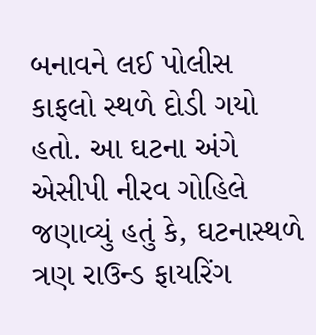બનાવને લઈ પોલીસ કાફલો સ્થળે દોડી ગયો હતો. આ ઘટના અંગે એસીપી નીરવ ગોહિલે જણાવ્યું હતું કે, ઘટનાસ્થળે ત્રણ રાઉન્ડ ફાયરિંગ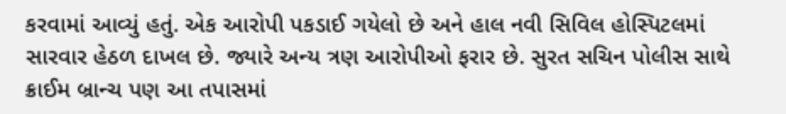કરવામાં આવ્યું હતું. એક આરોપી પકડાઈ ગયેલો છે અને હાલ નવી સિવિલ હોસ્પિટલમાં સારવાર હેઠળ દાખલ છે. જ્યારે અન્ય ત્રણ આરોપીઓ ફરાર છે. સુરત સચિન પોલીસ સાથે ક્રાઈમ બ્રાન્ચ પણ આ તપાસમાં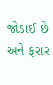જોડાઈ છે અને ફરાર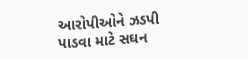આરોપીઓને ઝડપી પાડવા માટે સઘન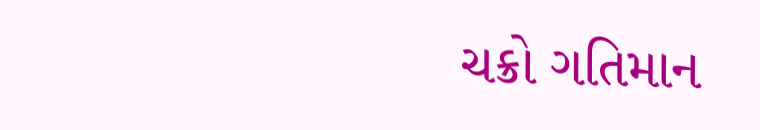ચક્રો ગતિમાન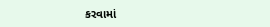કરવામાં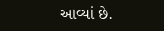આવ્યાં છે.